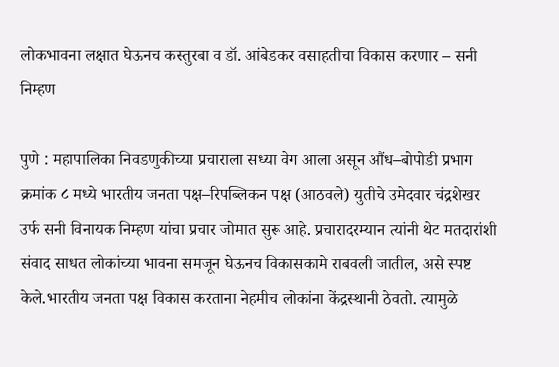लोकभावना लक्षात घेऊनच कस्तुरबा व डॉ. आंबेडकर वसाहतीचा विकास करणार – सनी निम्हण

पुणे : महापालिका निवडणुकीच्या प्रचाराला सध्या वेग आला असून औंध–बोपोडी प्रभाग क्रमांक ८ मध्ये भारतीय जनता पक्ष–रिपब्लिकन पक्ष (आठवले) युतीचे उमेदवार चंद्रशेखर उर्फ सनी विनायक निम्हण यांचा प्रचार जोमात सुरू आहे. प्रचारादरम्यान त्यांनी थेट मतदारांशी संवाद साधत लोकांच्या भावना समजून घेऊनच विकासकामे राबवली जातील, असे स्पष्ट केले.भारतीय जनता पक्ष विकास करताना नेहमीच लोकांना केंद्रस्थानी ठेवतो. त्यामुळे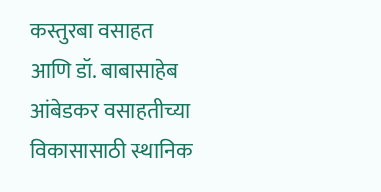कस्तुरबा वसाहत आणि डॉ. बाबासाहेब आंबेडकर वसाहतीच्या विकासासाठी स्थानिक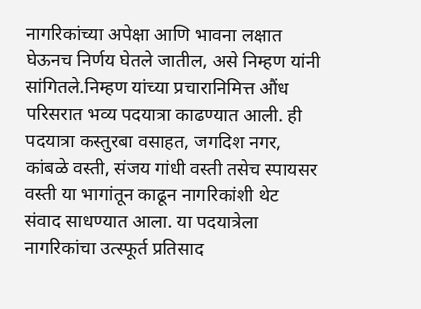नागरिकांच्या अपेक्षा आणि भावना लक्षात घेऊनच निर्णय घेतले जातील, असे निम्हण यांनी सांगितले.निम्हण यांच्या प्रचारानिमित्त औंध परिसरात भव्य पदयात्रा काढण्यात आली. ही पदयात्रा कस्तुरबा वसाहत, जगदिश नगर, कांबळे वस्ती, संजय गांधी वस्ती तसेच स्पायसर वस्ती या भागांतून काढून नागरिकांशी थेट संवाद साधण्यात आला. या पदयात्रेला नागरिकांचा उत्स्फूर्त प्रतिसाद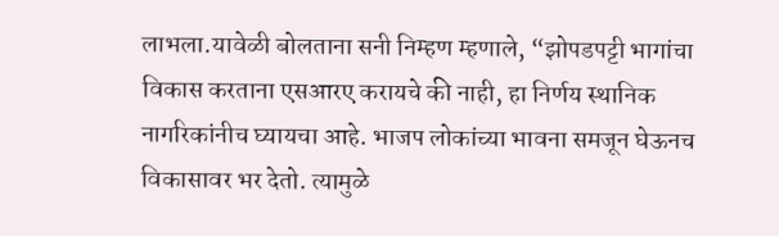लाभला.यावेळी बोलताना सनी निम्हण म्हणाले, “झोपडपट्टी भागांचा विकास करताना एसआरए करायचे की नाही, हा निर्णय स्थानिक नागरिकांनीच घ्यायचा आहे. भाजप लोकांच्या भावना समजून घेऊनच विकासावर भर देतो. त्यामुळे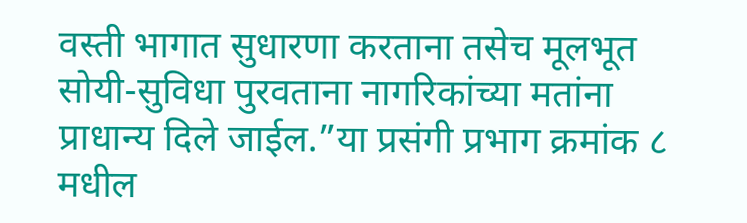वस्ती भागात सुधारणा करताना तसेच मूलभूत सोयी-सुविधा पुरवताना नागरिकांच्या मतांना प्राधान्य दिले जाईल.”या प्रसंगी प्रभाग क्रमांक ८ मधील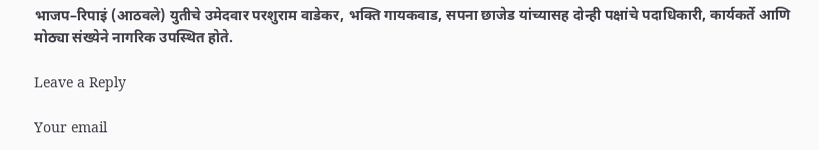भाजप–रिपाइं (आठवले) युतीचे उमेदवार परशुराम वाडेकर, भक्ति गायकवाड, सपना छाजेड यांच्यासह दोन्ही पक्षांचे पदाधिकारी, कार्यकर्ते आणि मोठ्या संख्येने नागरिक उपस्थित होते.

Leave a Reply

Your email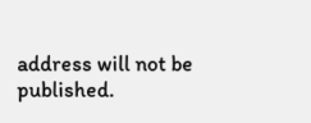address will not be published.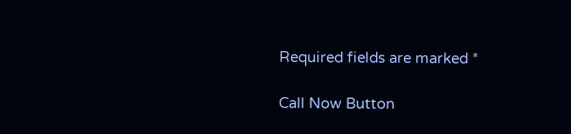Required fields are marked *

Call Now Button